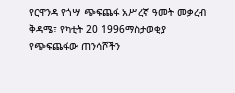የርዋንዳ የጎሣ ጭፍጨፋ አሥረኛ ዓመት መቃረብ
ቅዳሜ፣ የካቲት 20 1996ማስታወቂያ
የጭፍጨፋው ጠንሳሾችን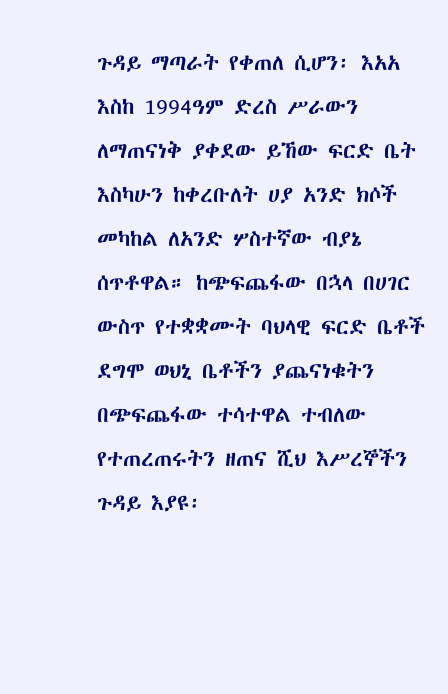ጉዳይ ማጣራት የቀጠለ ሲሆን፡ እአአ እስከ 1994ዓም ድረስ ሥራውን ለማጠናነቅ ያቀደው ይኸው ፍርድ ቤት እስካሁን ከቀረቡለት ሀያ አንድ ክሶች መካከል ለአንድ ሦስተኛው ብያኔ ሰጥቶዋል። ከጭፍጨፋው በኋላ በሀገር ውስጥ የተቋቋሙት ባህላዊ ፍርድ ቤቶች ደግሞ ወህኒ ቤቶችን ያጨናነቁትን በጭፍጨፋው ተሳተዋል ተብለው የተጠረጠሩትን ዘጠና ሺህ እሥረኞችን ጉዳይ እያዩ፡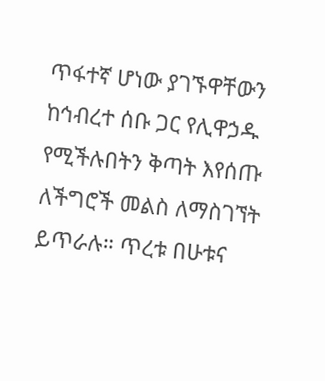ጥፋተኛ ሆነው ያገኙዋቸውን ከኅብረተ ሰቡ ጋር የሊዋኃዱ የሚችሉበትን ቅጣት እየሰጡ ለችግሮች መልስ ለማስገኘት ይጥራሉ። ጥረቱ በሁቱና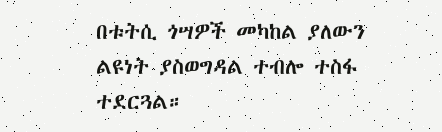በቱትሲ ጎሣዎች መካከል ያለውን ልዩነት ያስወግዳል ተብሎ ተስፋ ተደርጓል።